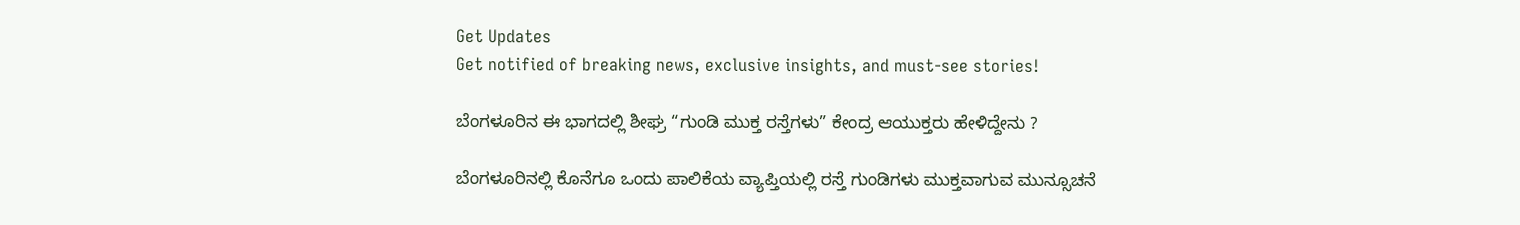Get Updates
Get notified of breaking news, exclusive insights, and must-see stories!

ಬೆಂಗಳೂರಿನ ಈ ಭಾಗದಲ್ಲಿ ಶೀಘ್ರ “ಗುಂಡಿ ಮುಕ್ತ ರಸ್ತೆಗಳು” ಕೇಂದ್ರ ಆಯುಕ್ತರು ಹೇಳಿದ್ದೇನು ?

ಬೆಂಗಳೂರಿನಲ್ಲಿ ಕೊನೆಗೂ ಒಂದು ಪಾಲಿಕೆಯ ವ್ಯಾಪ್ತಿಯಲ್ಲಿ ರಸ್ತೆ ಗುಂಡಿಗಳು ಮುಕ್ತವಾಗುವ ಮುನ್ಸೂಚನೆ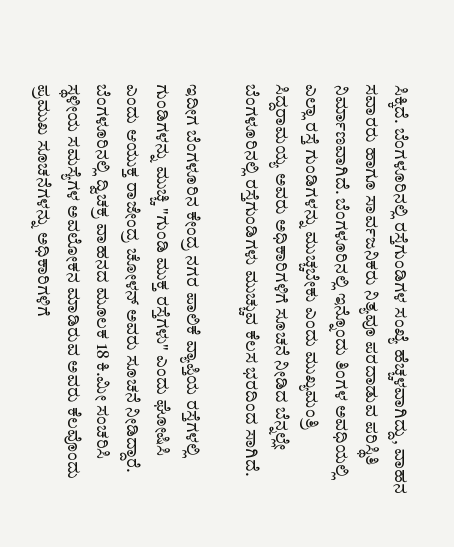ಸಿಕ್ಕಿದೆ. ಬೆಂಗಳೂರಿನಲ್ಲಿ ರಸ್ತೆಗುಂಡಿಗಳ ಸಂಖ್ಯೆ ಹೆಚ್ಚಳವಾಗಿದ್ದು, ವಾಹನ ಸವಾರರು ಹಾಗೂ ಸಾರ್ವಜನಿಕರು ನಿತ್ಯವೂ ಪರದಾಡುವ ಪರಿಸ್ಥಿತಿ ನಿರ್ಮಾಣವಾಗಿದೆ. ಬೆಂಗಳೂರಿನಲ್ಲಿ ಇನ್ನೊಂದು ತಿಂಗಳ ಅವಧಿಯಲ್ಲಿ ಎಲ್ಲಾ ರಸ್ತೆ ಗುಂಡಿಗಳನ್ನು ಮುಚ್ಚಬೇಕು ಎಂದು ಮುಖ್ಯಮಂತ್ರಿ ಸಿದ್ದರಾಮಯ್ಯ ಅವರು ಅಧಿಕಾರಿಗಳಿಗೆ ಸೂಚನೆ ನೀಡಿದ ಬೆನ್ನಲ್ಲೇ ಬೆಂಗಳೂರಿನಲ್ಲಿ ರಸ್ತೆಗುಂಡಿಗಳು ಮುಚ್ಚುವ ಕೆಲಸ ಭರದಿಂದ ಸಾಗಿದೆ.

ಇದೀಗ ಬೆಂಗಳೂರಿನ ಕೇಂದ್ರ ನಗರ ಪಾಲಿಕೆ ವ್ಯಾಪ್ತಿಯ ರಸ್ತೆಗಳಲ್ಲಿ ಗುಂಡಿಗಳನ್ನು ಮುಚ್ಚಿ "ಗುಂಡಿ ಮುಕ್ತ ರಸ್ತೆಗಳು" ಎಂದು ಘೋಷಿಸಿ ಎಂದು ಆಯುಕ್ತ ರಾಜೇಂದ್ರ ಚೋಳನ್ ಅವರು ಸೂಚನೆ ನೀಡಿದ್ದಾರೆ. ಬೆಂಗಳೂರಿನಲ್ಲಿ ದ್ವಿಚಕ್ರ ವಾಹನದ ಮೂಲಕ 18 ಕಿ.ಮೀ ಸಂಚರಿಸಿ ಸ್ಥಳೀಯ ಸಮಸ್ಯೆಗಳ ಅವಲೋಕನ ಮಾಡಿರುವ ಅವರು ಕೆಲವೊಂದು ಪ್ರಮುಖ ಸೂಚನೆಗಳನ್ನು ಅಧಿಕಾರಿಗಳಿಗೆ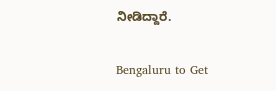ನೀಡಿದ್ದಾರೆ.

Bengaluru to Get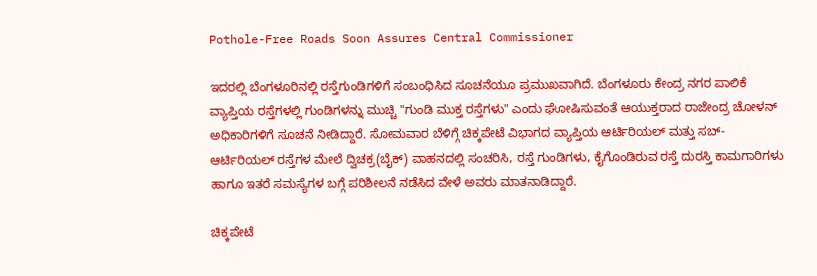Pothole-Free Roads Soon Assures Central Commissioner

ಇದರಲ್ಲಿ ಬೆಂಗಳೂರಿನಲ್ಲಿ ರಸ್ತೆಗುಂಡಿಗಳಿಗೆ ಸಂಬಂಧಿಸಿದ ಸೂಚನೆಯೂ ಪ್ರಮುಖವಾಗಿದೆ. ಬೆಂಗಳೂರು ಕೇಂದ್ರ ನಗರ ಪಾಲಿಕೆ ವ್ಯಾಪ್ತಿಯ ರಸ್ತೆಗಳಲ್ಲಿ ಗುಂಡಿಗಳನ್ನು ಮುಚ್ಚಿ "ಗುಂಡಿ ಮುಕ್ತ ರಸ್ತೆಗಳು" ಎಂದು ಘೋಷಿಸುವಂತೆ ಆಯುಕ್ತರಾದ ರಾಜೇಂದ್ರ ಚೋಳನ್ ಅಧಿಕಾರಿಗಳಿಗೆ ಸೂಚನೆ ನೀಡಿದ್ದಾರೆ. ಸೋಮವಾರ ಬೆಳಿಗ್ಗೆ ಚಿಕ್ಕಪೇಟೆ ವಿಭಾಗದ ವ್ಯಾಪ್ತಿಯ ಆರ್ಟಿರಿಯಲ್ ಮತ್ತು ಸಬ್-ಆರ್ಟಿರಿಯಲ್ ರಸ್ತೆಗಳ ಮೇಲೆ ದ್ವಿಚಕ್ರ(ಬೈಕ್) ವಾಹನದಲ್ಲಿ ಸಂಚರಿಸಿ, ರಸ್ತೆ ಗುಂಡಿಗಳು, ಕೈಗೊಂಡಿರುವ ರಸ್ತೆ ದುರಸ್ತಿ ಕಾಮಗಾರಿಗಳು ಹಾಗೂ ಇತರೆ ಸಮಸ್ಯೆಗಳ ಬಗ್ಗೆ ಪರಿಶೀಲನೆ ನಡೆಸಿದ ವೇಳೆ ಅವರು ಮಾತನಾಡಿದ್ದಾರೆ.

ಚಿಕ್ಕಪೇಟೆ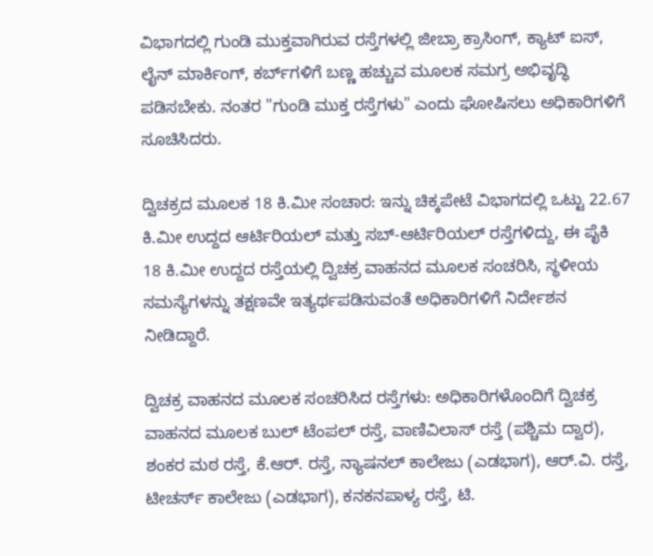ವಿಭಾಗದಲ್ಲಿ ಗುಂಡಿ ಮುಕ್ತವಾಗಿರುವ ರಸ್ತೆಗಳಲ್ಲಿ ಜೀಬ್ರಾ ಕ್ರಾಸಿಂಗ್, ಕ್ಯಾಟ್ ಐಸ್, ಲೈನ್ ಮಾರ್ಕಿಂಗ್, ಕರ್ಬ್‌ಗಳಿಗೆ ಬಣ್ಣ ಹಚ್ಚುವ ಮೂಲಕ ಸಮಗ್ರ ಅಭಿವೃದ್ಧಿ ಪಡಿಸಬೇಕು. ನಂತರ "ಗುಂಡಿ ಮುಕ್ತ ರಸ್ತೆಗಳು" ಎಂದು ಘೋಷಿಸಲು ಅಧಿಕಾರಿಗಳಿಗೆ ಸೂಚಿಸಿದರು.

ದ್ವಿಚಕ್ರದ ಮೂಲಕ 18 ಕಿ.ಮೀ ಸಂಚಾರ: ಇನ್ನು ಚಿಕ್ಕಪೇಟೆ ವಿಭಾಗದಲ್ಲಿ ಒಟ್ಟು 22.67 ಕಿ.ಮೀ ಉದ್ದದ ಆರ್ಟಿರಿಯಲ್ ಮತ್ತು ಸಬ್-ಆರ್ಟಿರಿಯಲ್ ರಸ್ತೆಗಳಿದ್ದು, ಈ ಪೈಕಿ 18 ಕಿ.ಮೀ ಉದ್ದದ ರಸ್ತೆಯಲ್ಲಿ ದ್ವಿಚಕ್ರ ವಾಹನದ ಮೂಲಕ ಸಂಚರಿಸಿ, ಸ್ಥಳೀಯ ಸಮಸ್ಯೆಗಳನ್ನು ತಕ್ಷಣವೇ ಇತ್ಯರ್ಥಪಡಿಸುವಂತೆ ಅಧಿಕಾರಿಗಳಿಗೆ ನಿರ್ದೇಶನ ನೀಡಿದ್ದಾರೆ.

ದ್ವಿಚಕ್ರ ವಾಹನದ ಮೂಲಕ ಸಂಚರಿಸಿದ ರಸ್ತೆಗಳು: ಅಧಿಕಾರಿಗಳೊಂದಿಗೆ ದ್ವಿಚಕ್ರ ವಾಹನದ ಮೂಲಕ ಬುಲ್ ಟೆಂಪಲ್ ರಸ್ತೆ, ವಾಣಿವಿಲಾಸ್ ರಸ್ತೆ (ಪಶ್ಚಿಮ ದ್ವಾರ), ಶಂಕರ ಮಠ ರಸ್ತೆ, ಕೆ.ಆರ್. ರಸ್ತೆ, ನ್ಯಾಷನಲ್ ಕಾಲೇಜು (ಎಡಭಾಗ), ಆರ್.ವಿ. ರಸ್ತೆ, ಟೀಚರ್ಸ್ ಕಾಲೇಜು (ಎಡಭಾಗ), ಕನಕನಪಾಳ್ಯ ರಸ್ತೆ, ಟಿ.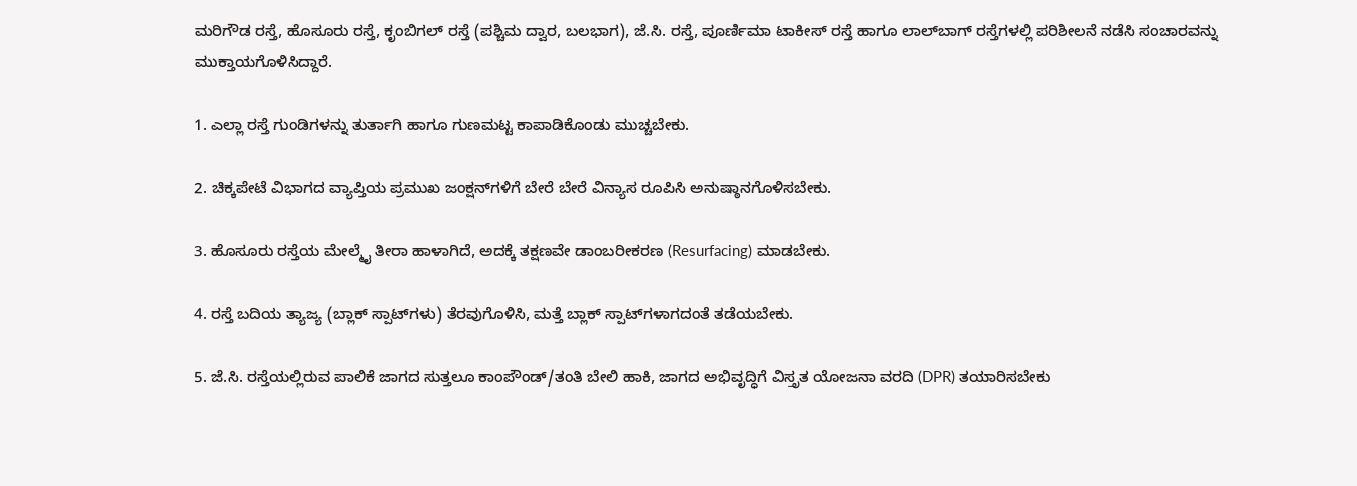ಮರಿಗೌಡ ರಸ್ತೆ, ಹೊಸೂರು ರಸ್ತೆ, ಕೃಂಬಿಗಲ್ ರಸ್ತೆ (ಪಶ್ಚಿಮ ದ್ವಾರ, ಬಲಭಾಗ), ಜೆ.ಸಿ. ರಸ್ತೆ, ಪೂರ್ಣಿಮಾ ಟಾಕೀಸ್ ರಸ್ತೆ ಹಾಗೂ ಲಾಲ್‌ಬಾಗ್ ರಸ್ತೆಗಳಲ್ಲಿ ಪರಿಶೀಲನೆ ನಡೆಸಿ ಸಂಚಾರವನ್ನು ಮುಕ್ತಾಯಗೊಳಿಸಿದ್ದಾರೆ.

1. ಎಲ್ಲಾ ರಸ್ತೆ ಗುಂಡಿಗಳನ್ನು ತುರ್ತಾಗಿ ಹಾಗೂ ಗುಣಮಟ್ಟ ಕಾಪಾಡಿಕೊಂಡು ಮುಚ್ಚಬೇಕು.

2. ಚಿಕ್ಕಪೇಟೆ ವಿಭಾಗದ ವ್ಯಾಪ್ತಿಯ ಪ್ರಮುಖ ಜಂಕ್ಷನ್‌ಗಳಿಗೆ ಬೇರೆ ಬೇರೆ ವಿನ್ಯಾಸ ರೂಪಿಸಿ ಅನುಷ್ಠಾನಗೊಳಿಸಬೇಕು.

3. ಹೊಸೂರು ರಸ್ತೆಯ ಮೇಲ್ಮೈ ತೀರಾ ಹಾಳಾಗಿದೆ, ಅದಕ್ಕೆ ತಕ್ಷಣವೇ ಡಾಂಬರೀಕರಣ (Resurfacing) ಮಾಡಬೇಕು.

4. ರಸ್ತೆ ಬದಿಯ ತ್ಯಾಜ್ಯ (ಬ್ಲಾಕ್‌ ಸ್ಪಾಟ್‌ಗಳು) ತೆರವುಗೊಳಿಸಿ, ಮತ್ತೆ ಬ್ಲಾಕ್‌ ಸ್ಪಾಟ್‌ಗಳಾಗದಂತೆ ತಡೆಯಬೇಕು.

5. ಜೆ.ಸಿ. ರಸ್ತೆಯಲ್ಲಿರುವ ಪಾಲಿಕೆ ಜಾಗದ ಸುತ್ತಲೂ ಕಾಂಪೌಂಡ್/ತಂತಿ ಬೇಲಿ ಹಾಕಿ, ಜಾಗದ ಅಭಿವೃದ್ಧಿಗೆ ವಿಸ್ತೃತ ಯೋಜನಾ ವರದಿ (DPR) ತಯಾರಿಸಬೇಕು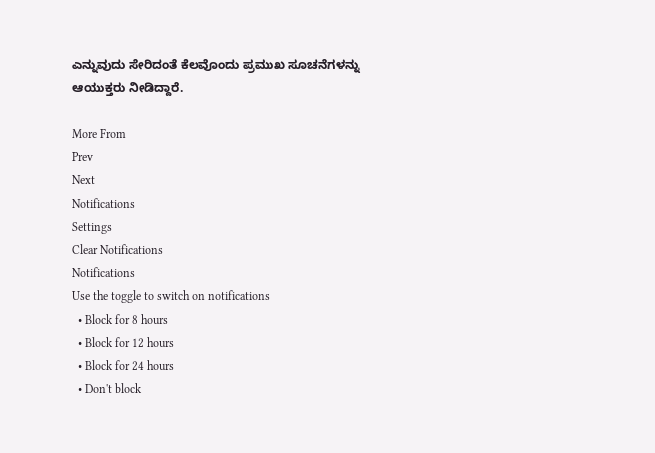ಎನ್ನುವುದು ಸೇರಿದಂತೆ ಕೆಲವೊಂದು ಪ್ರಮುಖ ಸೂಚನೆಗಳನ್ನು ಆಯುಕ್ತರು ನೀಡಿದ್ದಾರೆ.

More From
Prev
Next
Notifications
Settings
Clear Notifications
Notifications
Use the toggle to switch on notifications
  • Block for 8 hours
  • Block for 12 hours
  • Block for 24 hours
  • Don't block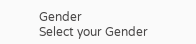Gender
Select your Gender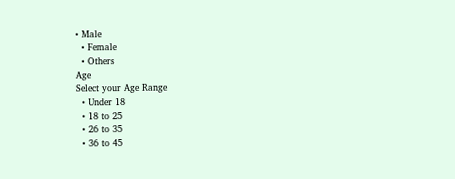• Male
  • Female
  • Others
Age
Select your Age Range
  • Under 18
  • 18 to 25
  • 26 to 35
  • 36 to 45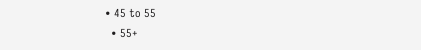• 45 to 55
  • 55+